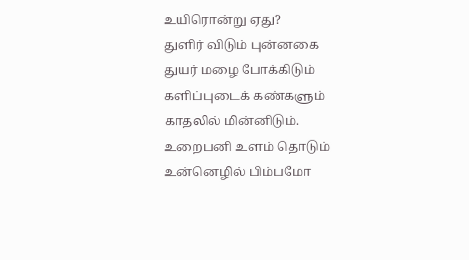உயிரொன்று ஏது?
துளிர் விடும் புன்னகை
துயர் மழை போக்கிடும்
களிப்புடைக் கண்களும்
காதலில் மின்னிடும்.
உறைபனி உளம் தொடும்
உன்னெழில் பிம்பமோ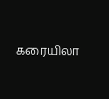கரையிலா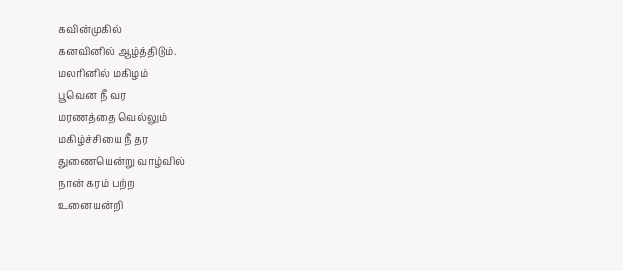கவின்முகில்
கனவினில் ஆழ்த்திடும்.
மலரினில் மகிழம்
பூவென நீ வர
மரணத்தை வெல்லும்
மகிழ்ச்சியை நீ தர
துணையென்று வாழ்வில்
நான் கரம் பற்ற
உனையன்றி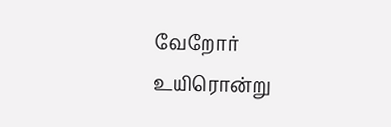வேறோர்
உயிரொன்று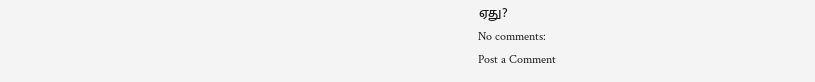ஏது?
No comments:
Post a Comment